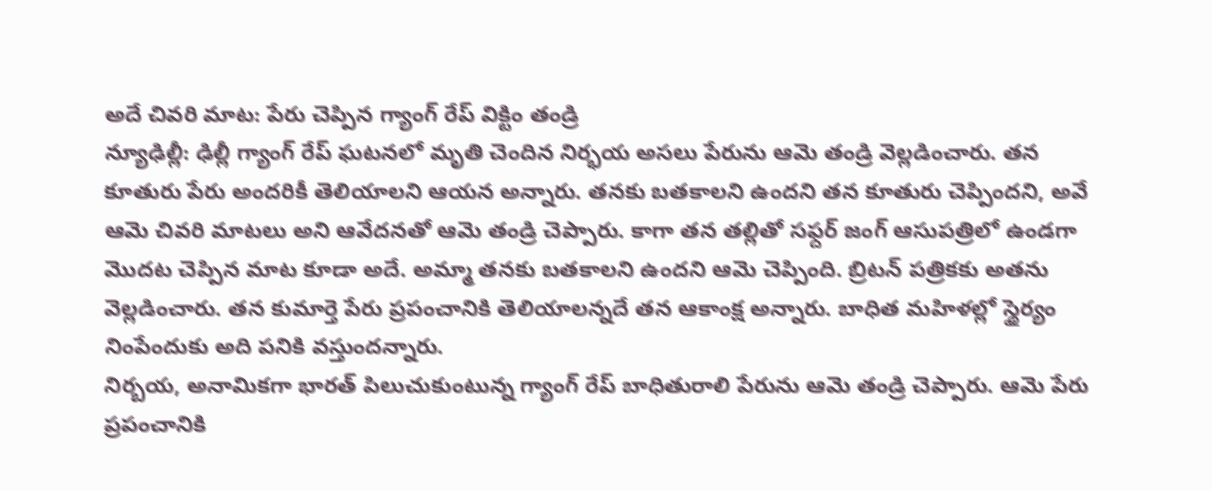అదే చివరి మాట: పేరు చెప్పిన గ్యాంగ్ రేప్ విక్టిం తండ్రి
న్యూఢిల్లీ: ఢిల్లీ గ్యాంగ్ రేప్ ఘటనలో మృతి చెందిన నిర్భయ అసలు పేరును ఆమె తండ్రి వెల్లడించారు. తన కూతురు పేరు అందరికీ తెలియాలని ఆయన అన్నారు. తనకు బతకాలని ఉందని తన కూతురు చెప్పిందని, అవే ఆమె చివరి మాటలు అని ఆవేదనతో ఆమె తండ్రి చెప్పారు. కాగా తన తల్లితో సఫ్దర్ జంగ్ ఆసుపత్రిలో ఉండగా మొదట చెప్పిన మాట కూడా అదే. అమ్మా తనకు బతకాలని ఉందని ఆమె చెప్పింది. బ్రిటన్ పత్రికకు అతను వెల్లడించారు. తన కుమార్తె పేరు ప్రపంచానికి తెలియాలన్నదే తన ఆకాంక్ష అన్నారు. బాధిత మహిళల్లో స్థైర్యం నింపేందుకు అది పనికి వస్తుందన్నారు.
నిర్బయ, అనామికగా భారత్ పిలుచుకుంటున్న గ్యాంగ్ రేప్ బాధితురాలి పేరును ఆమె తండ్రి చెప్పారు. ఆమె పేరు ప్రపంచానికి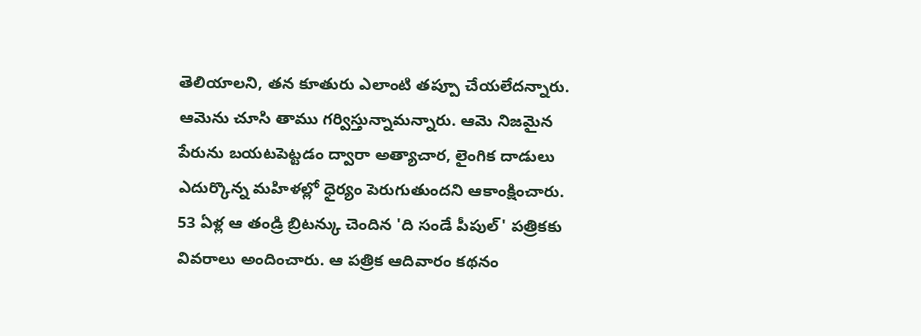తెలియాలని, తన కూతురు ఎలాంటి తప్పూ చేయలేదన్నారు. ఆమెను చూసి తాము గర్విస్తున్నామన్నారు. ఆమె నిజమైన పేరును బయటపెట్టడం ద్వారా అత్యాచార, లైంగిక దాడులు ఎదుర్కొన్న మహిళల్లో ధైర్యం పెరుగుతుందని ఆకాంక్షించారు.
53 ఏళ్ల ఆ తండ్రి బ్రిటన్కు చెందిన 'ది సండే పీపుల్' పత్రికకు వివరాలు అందించారు. ఆ పత్రిక ఆదివారం కథనం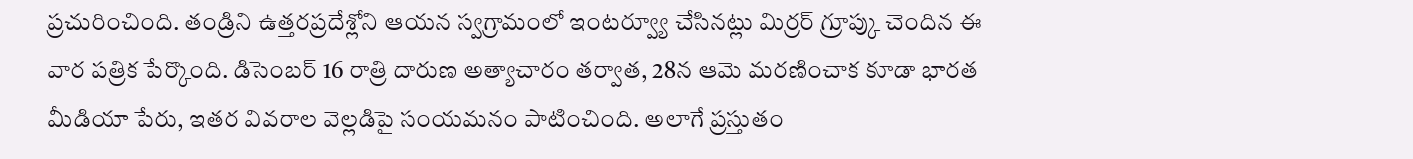ప్రచురించింది. తండ్రిని ఉత్తరప్రదేశ్లోని ఆయన స్వగ్రామంలో ఇంటర్వ్యూ చేసినట్లు మిర్రర్ గ్రూప్కు చెందిన ఈ వార పత్రిక పేర్కొంది. డిసెంబర్ 16 రాత్రి దారుణ అత్యాచారం తర్వాత, 28న ఆమె మరణించాక కూడా భారత మీడియా పేరు, ఇతర వివరాల వెల్లడిపై సంయమనం పాటించింది. అలాగే ప్రస్తుతం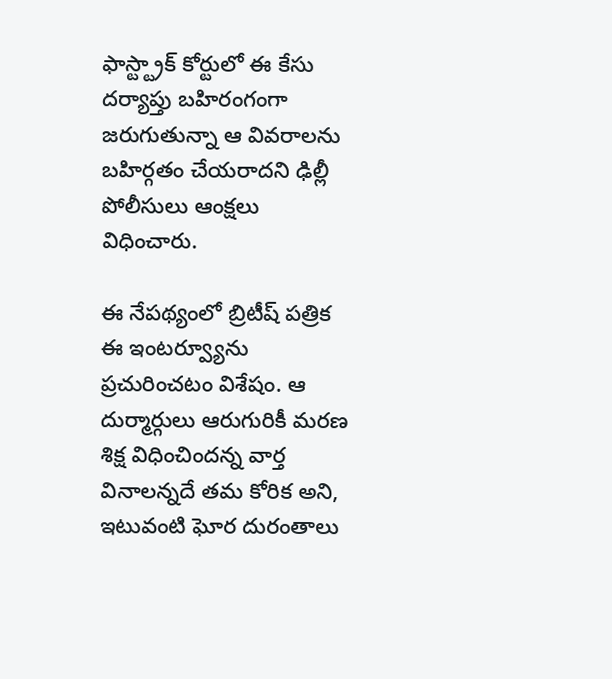ఫాస్ట్ట్రాక్ కోర్టులో ఈ కేసు దర్యాప్తు బహిరంగంగా జరుగుతున్నా ఆ వివరాలను బహిర్గతం చేయరాదని ఢిల్లీ పోలీసులు ఆంక్షలు విధించారు.

ఈ నేపథ్యంలో బ్రిటీష్ పత్రిక ఈ ఇంటర్వ్యూను ప్రచురించటం విశేషం. ఆ దుర్మార్గులు ఆరుగురికీ మరణ శిక్ష విధించిందన్న వార్త వినాలన్నదే తమ కోరిక అని, ఇటువంటి ఘోర దురంతాలు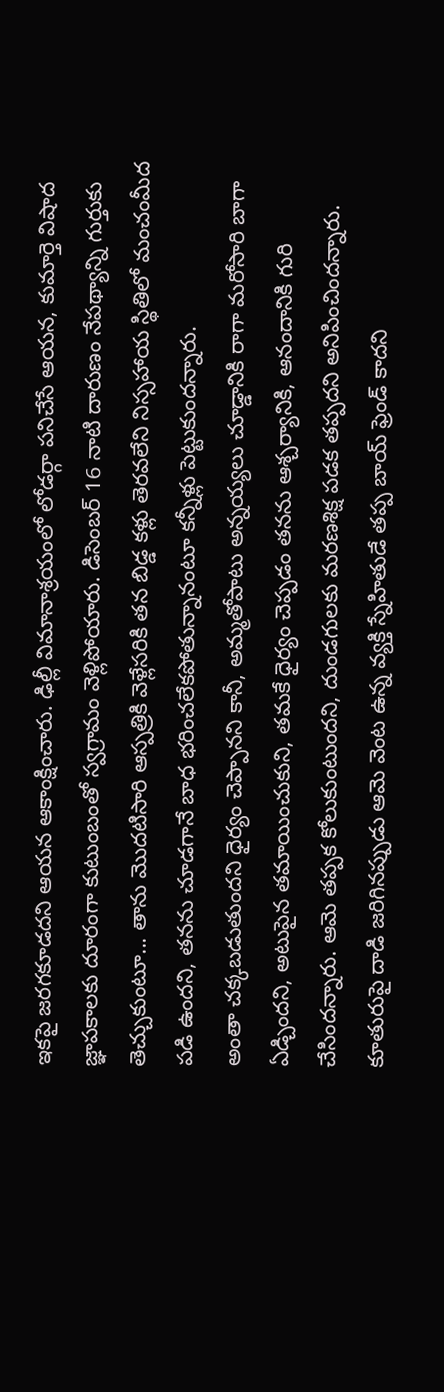ఇకపై జరగకూడదని ఆయన ఆకాంక్షించారు. ఢిల్లీ విమానాశ్రయంలో లోడర్గా పనిచేసే ఆయన, కుమార్తె విషాద జ్ఞాపకాలకు దూరంగా కుటుంబంతో స్వగ్రామం వెళ్లిపోయారు. డిసెంబర్ 16 నాటి దారుణం నేపథ్యాన్ని గుర్తుకు తెచ్చుకుంటూ... తాను మొదటిసారి ఆస్పత్రికి వెళ్లేసరికి తన బిడ్డ కళ్లు తెరవలేని నిస్సహాయ స్థితిలో మంచంమీద పడి ఉందని, తనను చూడగానే బాధ భరించలేకపోతున్నానంటూ కన్నీళ్లు పెట్టుకుందన్నారు.
అంతా చక్కబడుతుందని ధైర్యం చెప్పానని కానీ, అమ్మతోపాటు అన్నయ్యలు చూడ్డానికి రాగా మరోసారి బాగా ఏడ్చిందని, అటుపైన తమాయించుకుని, తమకే ధైర్యం చెప్పడం తనను ఆశ్చర్యానికి, ఆనందానికి గురి చేసిందన్నారు. ఆమె తప్పక కోలుకుంటుందని, దుండగులకు మరణశిక్ష పడక తప్పదని అనిపించిందన్నారు. కూతురుపై దాడి జరిగినప్పుడు ఆమె వెంట ఉన్న వ్యక్తి స్నేహితుడే తప్ప బాయ్ ఫ్రెండ్ కాదని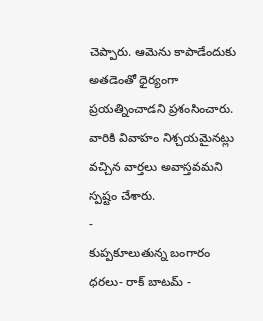చెప్పారు. ఆమెను కాపాడేందుకు అతడెంతో ధైర్యంగా ప్రయత్నించాడని ప్రశంసించారు. వారికి వివాహం నిశ్చయమైనట్లు వచ్చిన వార్తలు అవాస్తవమని స్పష్టం చేశారు.
-
కుప్పకూలుతున్న బంగారం ధరలు- రాక్ బాటమ్ -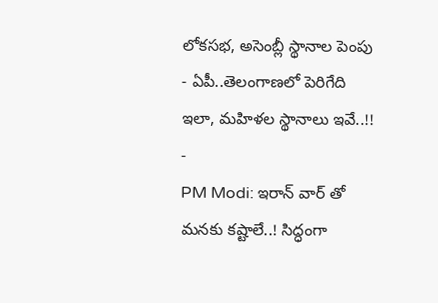లోకసభ, అసెంబ్లీ స్థానాల పెంపు - ఏపీ..తెలంగాణలో పెరిగేది ఇలా, మహిళల స్థానాలు ఇవే..!! -
PM Modi: ఇరాన్ వార్ తో మనకు కష్టాలే..! సిద్ధంగా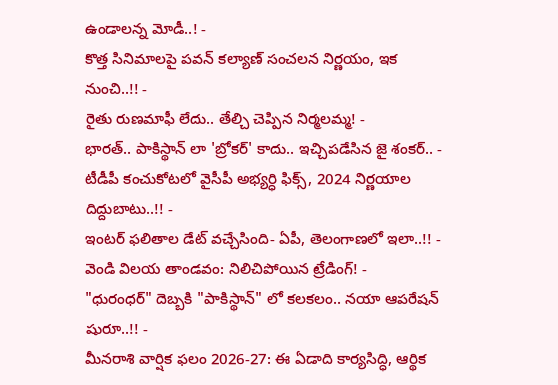ఉండాలన్న మోడీ..! -
కొత్త సినిమాలపై పవన్ కల్యాణ్ సంచలన నిర్ణయం, ఇక నుంచి..!! -
రైతు రుణమాఫీ లేదు.. తేల్చి చెప్పిన నిర్మలమ్మ! -
భారత్.. పాకిస్థాన్ లా 'బ్రోకర్' కాదు.. ఇచ్చిపడేసిన జై శంకర్.. -
టీడీపీ కంచుకోటలో వైసీపీ అభ్యర్ధి ఫిక్స్, 2024 నిర్ణయాల దిద్దుబాటు..!! -
ఇంటర్ ఫలితాల డేట్ వచ్చేసింది- ఏపీ, తెలంగాణలో ఇలా..!! -
వెండి విలయ తాండవం: నిలిచిపోయిన ట్రేడింగ్! -
"ధురంధర్" దెబ్బకి "పాకిస్థాన్" లో కలకలం.. నయా ఆపరేషన్ షురూ..!! -
మీనరాశి వార్షిక ఫలం 2026-27: ఈ ఏడాది కార్యసిద్ధి, ఆర్థిక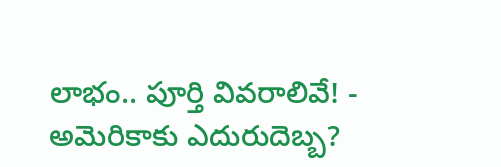లాభం.. పూర్తి వివరాలివే! -
అమెరికాకు ఎదురుదెబ్బ?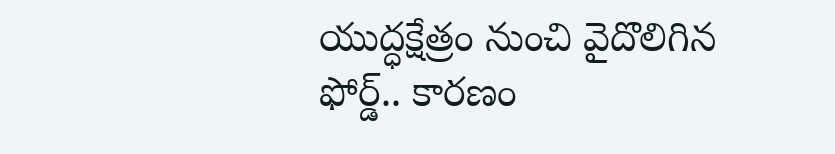యుద్ధక్షేత్రం నుంచి వైదొలిగిన ఫోర్డ్.. కారణం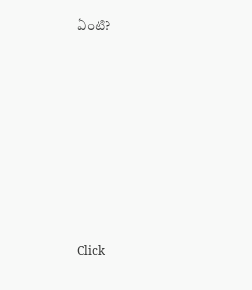ఏంటి?











Click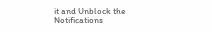it and Unblock the Notifications